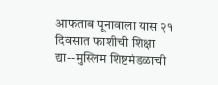आफताब पूनावाला यास २१ दिवसात फाशीची शिक्षा द्या--मुस्लिम शिष्टमंडळाची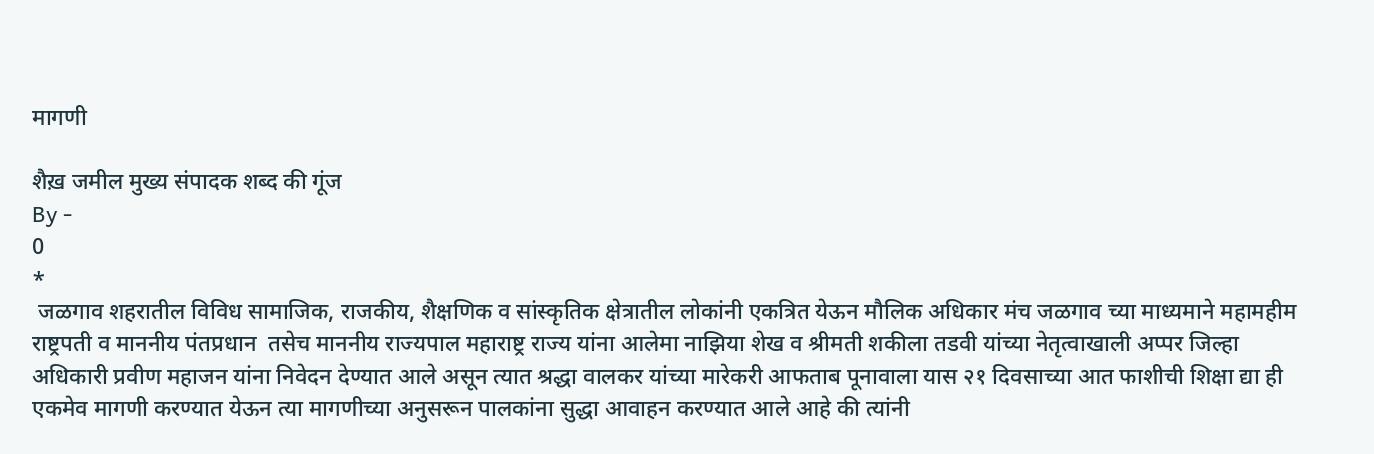मागणी

शैख़ जमील मुख्य संपादक शब्द की गूंज
By -
0
*
 जळगाव शहरातील विविध सामाजिक, राजकीय, शैक्षणिक व सांस्कृतिक क्षेत्रातील लोकांनी एकत्रित येऊन मौलिक अधिकार मंच जळगाव च्या माध्यमाने महामहीम राष्ट्रपती व माननीय पंतप्रधान  तसेच माननीय राज्यपाल महाराष्ट्र राज्य यांना आलेमा नाझिया शेख व श्रीमती शकीला तडवी यांच्या नेतृत्वाखाली अप्पर जिल्हा अधिकारी प्रवीण महाजन यांना निवेदन देण्यात आले असून त्यात श्रद्धा वालकर यांच्या मारेकरी आफताब पूनावाला यास २१ दिवसाच्या आत फाशीची शिक्षा द्या ही एकमेव मागणी करण्यात येऊन त्या मागणीच्या अनुसरून पालकांना सुद्धा आवाहन करण्यात आले आहे की त्यांनी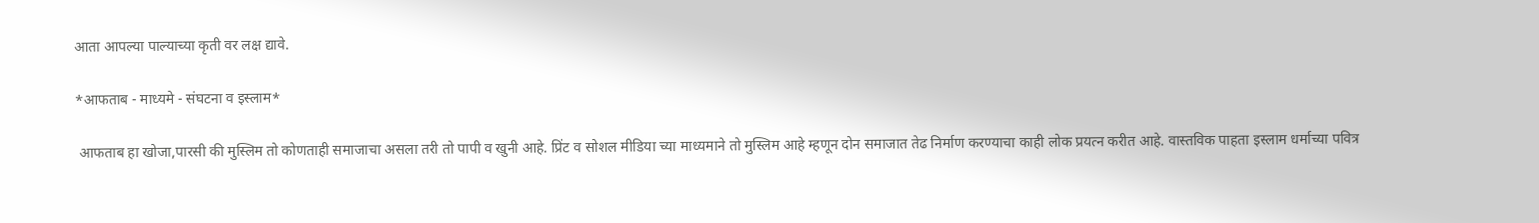आता आपल्या पाल्याच्या कृती वर लक्ष द्यावे.

*आफताब - माध्यमे - संघटना व इस्लाम*

 आफताब हा खोजा,पारसी की मुस्लिम तो कोणताही समाजाचा असला तरी तो पापी व खुनी आहे. प्रिंट व सोशल मीडिया च्या माध्यमाने तो मुस्लिम आहे म्हणून दोन समाजात तेढ निर्माण करण्याचा काही लोक प्रयत्न करीत आहे. वास्तविक पाहता इस्लाम धर्माच्या पवित्र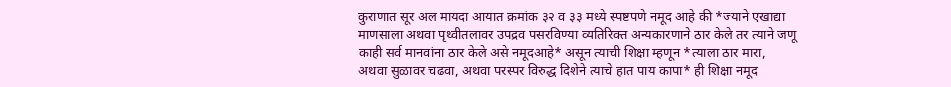कुराणात सूर अल मायदा आयात क्रमांक ३२ व ३३ मध्ये स्पष्टपणे नमूद आहे की *ज्याने एखाद्या माणसाला अथवा पृथ्वीतलावर उपद्रव पसरविण्या व्यतिरिक्त अन्यकारणाने ठार केले तर त्याने जणू काही सर्व मानवांना ठार केले असे नमूदआहे* असून त्याची शिक्षा म्हणून *त्याला ठार मारा, अथवा सुळावर चढवा, अथवा परस्पर विरुद्ध दिशेने त्याचे हात पाय कापा* ही शिक्षा नमूद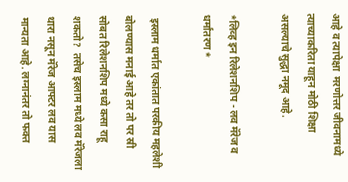आहे व त्यापेक्षा  मरणोत्तर जीवनामध्ये त्याच्याकरिता याहून मोठी शिक्षा असल्याचे सुद्धा नमूद आहे.

*लिव्ह इन रिलेशनशिप - लव मॅरेज व धर्मांतरण*

 इस्लाम धर्मात एकांतात परकीय महलेशी बोलण्यास मनाई आहे तर तो पर स्री सोबत रिलेशनशिप मध्ये कसा राहू शकतो?  तसेच इस्लाम मध्ये लव मॅरेजला थारा नसून मॅरेज आफ्टर लव यास मान्यता आहे. लग्नानंतर तो फक्त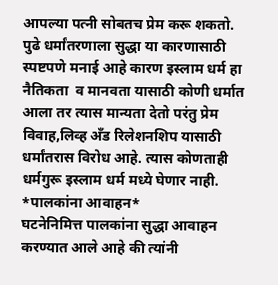आपल्या पत्नी सोबतच प्रेम करू शकतो. पुढे धर्मांतरणाला सुद्धा या कारणासाठी स्पष्टपणे मनाई आहे कारण इस्लाम धर्म हा नैतिकता  व मानवता यासाठी कोणी धर्मात आला तर त्यास मान्यता देतो परंतु प्रेम विवाह,लिव्ह अँड रिलेशनशिप यासाठी धर्मांतरास विरोध आहे. त्यास कोणताही धर्मगुरू इस्लाम धर्म मध्ये घेणार नाही.
*पालकांना आवाहन*
घटनेनिमित्त पालकांना सुद्धा आवाहन करण्यात आले आहे की त्यांनी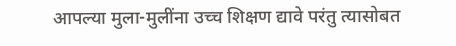आपल्या मुला-मुलींना उच्च शिक्षण द्यावे परंतु त्यासोबत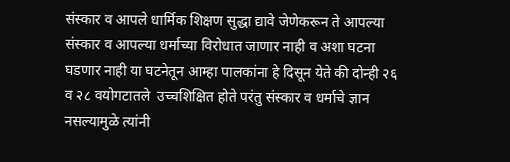संस्कार व आपले धार्मिक शिक्षण सुद्धा द्यावे जेणेकरून ते आपल्या संस्कार व आपल्या धर्माच्या विरोधात जाणार नाही व अशा घटना घडणार नाही या घटनेतून आम्हा पालकांना हे दिसून येते की दोन्ही २६ व २८ वयोगटातले  उच्चशिक्षित होते परंतु संस्कार व धर्माचे ज्ञान नसल्यामुळे त्यांनी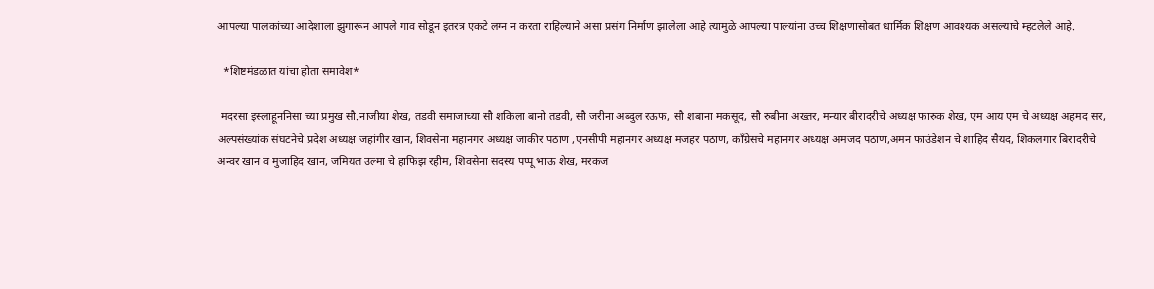आपल्या पालकांच्या आदेशाला झुगारून आपले गाव सोडून इतरत्र एकटे लग्न न करता राहिल्याने असा प्रसंग निर्माण झालेला आहे त्यामुळे आपल्या पाल्यांना उच्च शिक्षणासोबत धार्मिक शिक्षण आवश्यक असल्याचे म्हटलेले आहे.

  *शिष्टमंडळात यांचा होता समावेश*

 मदरसा इस्लाहूननिसा च्या प्रमुख सौ.नाजीया शेख, तडवी समाजाच्या सौ शकिला बानो तडवी, सौ जरीना अब्दुल रऊफ, सौ शबाना मकसूद, सौ रुबीना अख्तर, मन्यार बीरादरीचे अध्यक्ष फारुक शेख, एम आय एम चे अध्यक्ष अहमद सर, अल्पसंख्यांक संघटनेचे प्रदेश अध्यक्ष जहांगीर खान, शिवसेना महानगर अध्यक्ष जाकीर पठाण ,एनसीपी महानगर अध्यक्ष मजहर पठाण, काँग्रेसचे महानगर अध्यक्ष अमजद पठाण,अमन फाउंडेशन चे शाहिद सैयद, शिकलगार बिरादरीचे अन्वर खान व मुजाहिद खान, जमियत उल्मा चे हाफिझ रहीम, शिवसेना सदस्य पप्पू भाऊ शेख, मरकज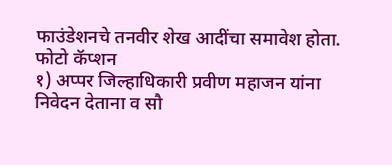फाउंडेशनचे तनवीर शेख आदींचा समावेश होता.
फोटो कॅप्शन
१) अप्पर जिल्हाधिकारी प्रवीण महाजन यांना निवेदन देताना व सौ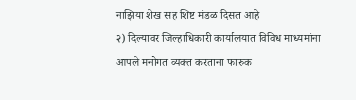नाझिया शेख सह शिष्ट मंडळ दिसत आहे
२) दिल्यावर जिल्हाधिकारी कार्यालयात विविध माध्यमांना आपले मनोगत व्यक्त करताना फारुक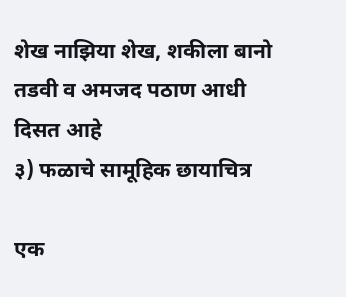शेख नाझिया शेख, शकीला बानो तडवी व अमजद पठाण आधी दिसत आहे
३) फळाचे सामूहिक छायाचित्र

एक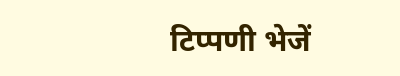टिप्पणी भेजें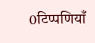0टिप्पणियाँ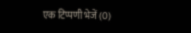एक टिप्पणी भेजें (0)